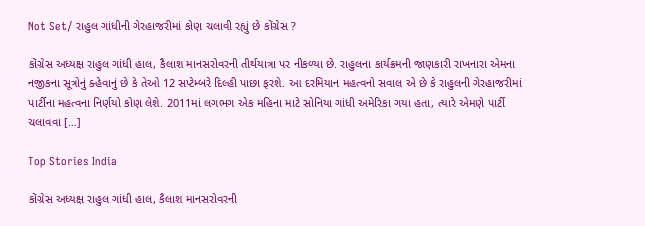Not Set/ રાહુલ ગાંધીની ગેરહાજરીમાં કોણ ચલાવી રહ્યું છે કોંગ્રેસ ?

કોંગ્રેસ અધ્યક્ષ રાહુલ ગાંધી હાલ, કૈલાશ માનસરોવરની તીર્થયાત્રા પર નીકળ્યા છે. રાહુલના કાર્યક્રમની જાણકારી રાખનારા એમના નજીકના સૂત્રોનું ક્હેવાનું છે કે તેઓ 12 સપ્ટેમ્બરે દિલ્હી પાછા ફરશે. આ દરમિયાન મહત્વનો સવાલ એ છે કે રાહુલની ગેરહાજરીમાં પાર્ટીના મહત્વના નિર્ણયો કોણ લેશે. 2011માં લગભગ એક મહિના માટે સોનિયા ગાંધી અમેરિકા ગયા હતા, ત્યારે એમણે પાર્ટી ચલાવવા […]

Top Stories India

કોંગ્રેસ અધ્યક્ષ રાહુલ ગાંધી હાલ, કૈલાશ માનસરોવરની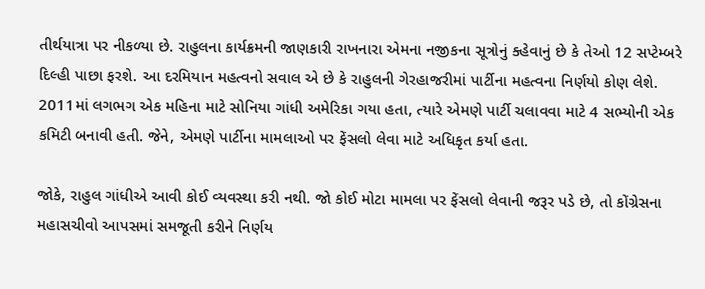તીર્થયાત્રા પર નીકળ્યા છે. રાહુલના કાર્યક્રમની જાણકારી રાખનારા એમના નજીકના સૂત્રોનું ક્હેવાનું છે કે તેઓ 12 સપ્ટેમ્બરે દિલ્હી પાછા ફરશે. આ દરમિયાન મહત્વનો સવાલ એ છે કે રાહુલની ગેરહાજરીમાં પાર્ટીના મહત્વના નિર્ણયો કોણ લેશે. 2011માં લગભગ એક મહિના માટે સોનિયા ગાંધી અમેરિકા ગયા હતા, ત્યારે એમણે પાર્ટી ચલાવવા માટે 4 સભ્યોની એક કમિટી બનાવી હતી. જેને, એમણે પાર્ટીના મામલાઓ પર ફેંસલો લેવા માટે અધિકૃત કર્યા હતા.

જોકે, રાહુલ ગાંધીએ આવી કોઈ વ્યવસ્થા કરી નથી. જો કોઈ મોટા મામલા પર ફેંસલો લેવાની જરૂર પડે છે, તો કોંગ્રેસના મહાસચીવો આપસમાં સમજૂતી કરીને નિર્ણય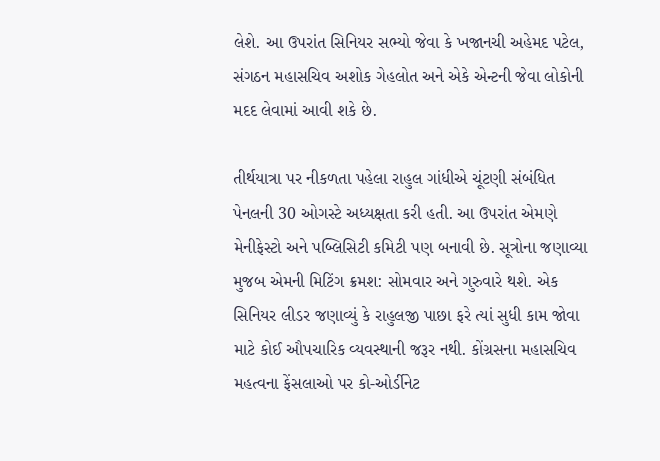લેશે. આ ઉપરાંત સિનિયર સભ્યો જેવા કે ખજાનચી અહેમદ પટેલ, સંગઠન મહાસચિવ અશોક ગેહલોત અને એકે એન્ટની જેવા લોકોની મદદ લેવામાં આવી શકે છે.

તીર્થયાત્રા પર નીકળતા પહેલા રાહુલ ગાંધીએ ચૂંટણી સંબંધિત પેનલની 30 ઓગસ્ટે અધ્યક્ષતા કરી હતી. આ ઉપરાંત એમણે મેનીફેસ્ટો અને પબ્લિસિટી કમિટી પણ બનાવી છે. સૂત્રોના જણાવ્યા મુજબ એમની મિટિંગ ક્રમશ: સોમવાર અને ગુરુવારે થશે. એક સિનિયર લીડર જણાવ્યું કે રાહુલજી પાછા ફરે ત્યાં સુધી કામ જોવા માટે કોઈ ઔપચારિક વ્યવસ્થાની જરૂર નથી. કોંગ્રસના મહાસચિવ મહત્વના ફેંસલાઓ પર કો-ઓર્ડીનેટ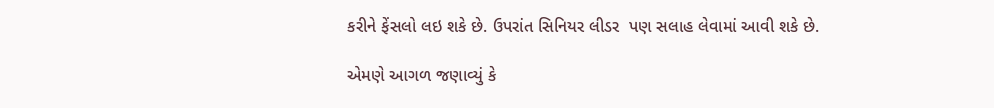કરીને ફેંસલો લઇ શકે છે. ઉપરાંત સિનિયર લીડર  પણ સલાહ લેવામાં આવી શકે છે.

એમણે આગળ જણાવ્યું કે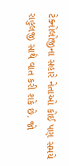ટેક્નોલોજીના સહારે નેતાઓ કોઈ પણ સમયે રાહુલજી સાથે વાત કરી શકે છે. જો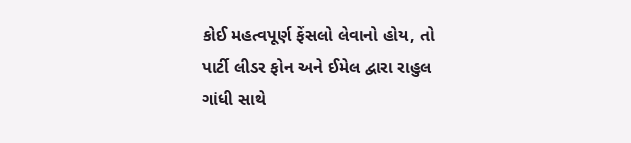કોઈ મહત્વપૂર્ણ ફેંસલો લેવાનો હોય, તો પાર્ટી લીડર ફોન અને ઈમેલ દ્વારા રાહુલ ગાંધી સાથે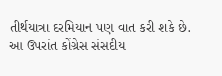તીર્થયાત્રા દરમિયાન પણ વાત કરી શકે છે. આ ઉપરાંત કોંગ્રેસ સંસદીય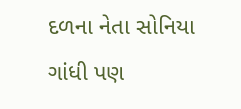દળના નેતા સોનિયા ગાંધી પણ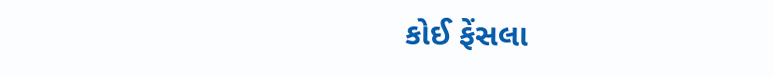કોઈ ફેંસલા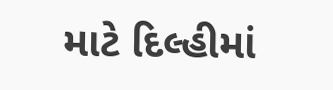માટે દિલ્હીમાં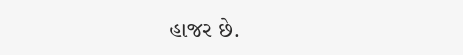હાજર છે.